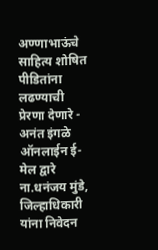अण्णाभाऊंचे साहित्य शोषित पीडितांना लढण्याची प्रेरणा देणारे - अनंत इंगळे ऑनलाईन ई-मेल द्वारे ना.धनंजय मुंडे, जिल्हाधिकारी यांना निवेदन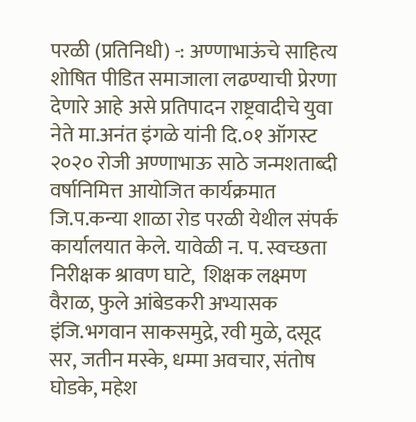परळी (प्रतिनिधी) -: अण्णाभाऊंचे साहित्य शोषित पीडित समाजाला लढण्याची प्रेरणा देणारे आहे असे प्रतिपादन राष्ट्रवादीचे युवा नेते मा.अनंत इंगळे यांनी दि.०१ ऑगस्ट २०२० रोजी अण्णाभाऊ साठे जन्मशताब्दी वर्षानिमित्त आयोजित कार्यक्रमात जि.प.कन्या शाळा रोड परळी येथील संपर्क कार्यालयात केले. यावेळी न. प. स्वच्छता निरीक्षक श्रावण घाटे,  शिक्षक लक्ष्मण वैराळ, फुले आंबेडकरी अभ्यासक इंजि.भगवान साकसमुद्रे, रवी मुळे, दसूद सर, जतीन मस्के, धम्मा अवचार, संतोष घोडके, महेश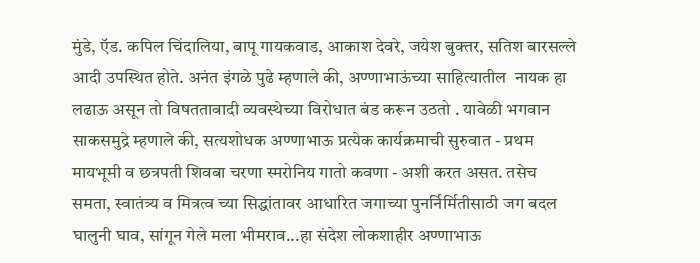मुंडे, ऍड. कपिल चिंदालिया, बापू गायकवाड, आकाश देवरे, जयेश बुक्तर, सतिश बारसल्ले आदी उपस्थित होते. अनंत इंगळे पुढे म्हणाले की, अण्णाभाऊंच्या साहित्यातील  नायक हा लढाऊ असून तो विषततावादी व्यवस्थेच्या विरोधात बंड करून उठतो . यावेळी भगवान साकसमुद्रे म्हणाले की, सत्यशोधक अण्णाभाऊ प्रत्येक कार्यक्रमाची सुरुवात - प्रथम मायभूमी व छत्रपती शिवबा चरणा स्मरोनिय गातो कवणा - अशी करत असत. तसेच समता, स्वातंत्र्य व मित्रत्व च्या सिद्धांतावर आधारित जगाच्या पुनर्निर्मितीसाठी जग बदल घालुनी घाव, सांगून गेले मला भीमराव...हा संदेश लोकशाहीर अण्णाभाऊ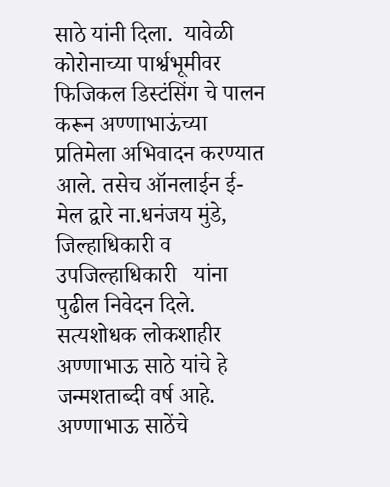साठे यांनी दिला.  यावेळी कोरोनाच्या पार्श्वभूमीवर फिजिकल डिस्टंसिंग चे पालन करून अण्णाभाऊंच्या प्रतिमेला अभिवादन करण्यात आले. तसेच ऑनलाईन ई-मेल द्वारे ना.धनंजय मुंडे, जिल्हाधिकारी व उपजिल्हाधिकारी   यांना पुढील निवेदन दिले.
सत्यशोधक लोकशाहीर अण्णाभाऊ साठे यांचे हे जन्मशताब्दी वर्ष आहे. अण्णाभाऊ साठेंचे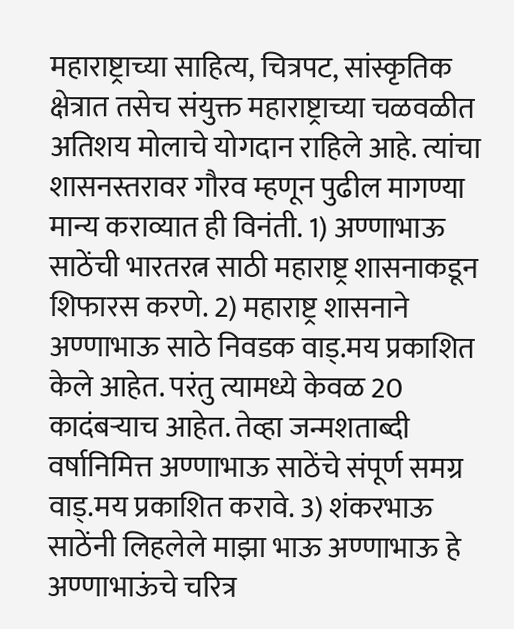महाराष्ट्राच्या साहित्य, चित्रपट, सांस्कृतिक क्षेत्रात तसेच संयुक्त महाराष्ट्राच्या चळवळीत अतिशय मोलाचे योगदान राहिले आहे. त्यांचा शासनस्तरावर गौरव म्हणून पुढील मागण्या मान्य कराव्यात ही विनंती. 1) अण्णाभाऊ साठेंची भारतरत्न साठी महाराष्ट्र शासनाकडून शिफारस करणे. 2) महाराष्ट्र शासनाने अण्णाभाऊ साठे निवडक वाड्.मय प्रकाशित केले आहेत. परंतु त्यामध्ये केवळ 20 कादंबर्‍याच आहेत. तेव्हा जन्मशताब्दी वर्षानिमित्त अण्णाभाऊ साठेंचे संपूर्ण समग्र वाड्.मय प्रकाशित करावे. 3) शंकरभाऊ साठेंनी लिहलेले माझा भाऊ अण्णाभाऊ हे अण्णाभाऊंचे चरित्र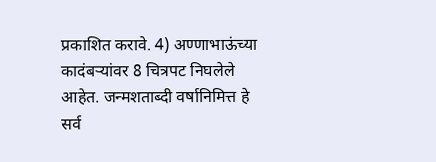प्रकाशित करावे. 4) अण्णाभाऊंच्या कादंबर्‍यांवर 8 चित्रपट निघलेले आहेत. जन्मशताब्दी वर्षानिमित्त हे सर्व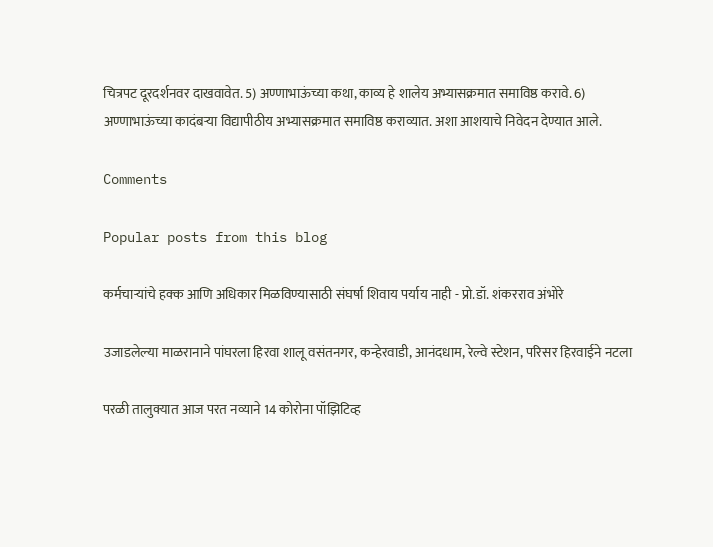चित्रपट दूरदर्शनवर दाखवावेत. 5) अण्णाभाऊंच्या कथा, काव्य हे शालेय अभ्यासक्रमात समाविष्ठ करावे. 6) अण्णाभाऊंच्या कादंबर्‍या विद्यापीठीय अभ्यासक्रमात समाविष्ठ कराव्यात. अशा आशयाचे निवेदन देण्यात आले.

Comments

Popular posts from this blog

कर्मचाऱ्यांचे हक्क आणि अधिकार मिळविण्यासाठी संघर्षा शिवाय पर्याय नाही - प्रो.डॉ. शंकरराव अंभोरे

उजाडलेल्या माळरानाने पांघरला हिरवा शालू वसंतनगर, कन्हेरवाडी, आनंदधाम, रेल्वे स्टेशन, परिसर हिरवाईने नटला

परळी तालुक्यात आज परत नव्याने 14 कोरोना पॉझिटिव्ह